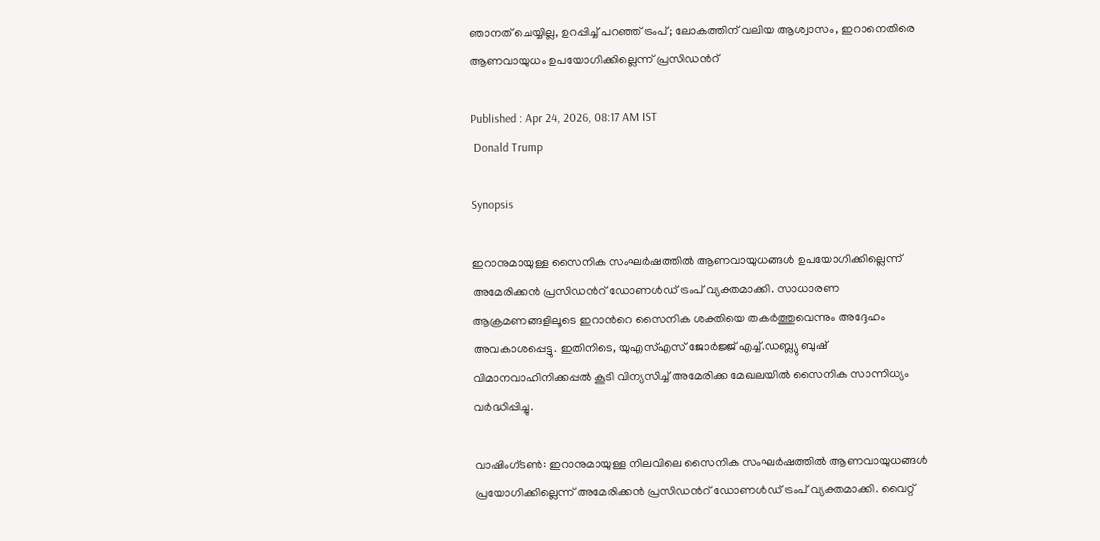ഞാനത് ചെയ്യില്ല, ഉറപ്പിച്ച് പറഞ്ഞ് ട്രംപ്; ലോകത്തിന് വലിയ ആശ്വാസം, ഇറാനെതിരെ ആണവായുധം ഉപയോഗിക്കില്ലെന്ന് പ്രസിഡന്‍റ്

Published : Apr 24, 2026, 08:17 AM IST
 Donald Trump

Synopsis

ഇറാനുമായുള്ള സൈനിക സംഘർഷത്തിൽ ആണവായുധങ്ങൾ ഉപയോഗിക്കില്ലെന്ന് അമേരിക്കൻ പ്രസിഡന്‍റ് ഡോണൾഡ് ട്രംപ് വ്യക്തമാക്കി. സാധാരണ ആക്രമണങ്ങളിലൂടെ ഇറാന്‍റെ സൈനിക ശക്തിയെ തകർത്തുവെന്നും അദ്ദേഹം അവകാശപ്പെട്ടു. ഇതിനിടെ, യുഎസ്എസ് ജോർജ്ജ് എച്ച്.ഡബ്ല്യു ബുഷ് വിമാനവാഹിനിക്കപ്പൽ കൂടി വിന്യസിച്ച് അമേരിക്ക മേഖലയിൽ സൈനിക സാന്നിധ്യം വർദ്ധിപ്പിച്ചു.

വാഷിംഗ്ടൺ: ഇറാനുമായുള്ള നിലവിലെ സൈനിക സംഘർഷത്തിൽ ആണവായുധങ്ങൾ പ്രയോഗിക്കില്ലെന്ന് അമേരിക്കൻ പ്രസിഡന്‍റ് ഡോണൾഡ് ട്രംപ് വ്യക്തമാക്കി. വൈറ്റ്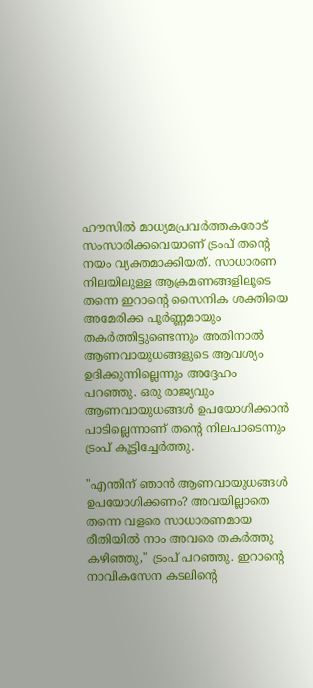ഹൗസിൽ മാധ്യമപ്രവർത്തകരോട് സംസാരിക്കവെയാണ് ട്രംപ് തന്‍റെ നയം വ്യക്തമാക്കിയത്. സാധാരണ നിലയിലുള്ള ആക്രമണങ്ങളിലൂടെ തന്നെ ഇറാന്‍റെ സൈനിക ശക്തിയെ അമേരിക്ക പൂർണ്ണമായും തകർത്തിട്ടുണ്ടെന്നും അതിനാൽ ആണവായുധങ്ങളുടെ ആവശ്യം ഉദിക്കുന്നില്ലെന്നും അദ്ദേഹം പറഞ്ഞു. ഒരു രാജ്യവും ആണവായുധങ്ങൾ ഉപയോഗിക്കാൻ പാടില്ലെന്നാണ് തന്‍റെ നിലപാടെന്നും ട്രംപ് കൂട്ടിച്ചേർത്തു.

"എന്തിന് ഞാൻ ആണവായുധങ്ങൾ ഉപയോഗിക്കണം? അവയില്ലാതെ തന്നെ വളരെ സാധാരണമായ രീതിയിൽ നാം അവരെ തകർത്തു കഴിഞ്ഞു," ട്രംപ് പറഞ്ഞു. ഇറാന്‍റെ നാവികസേന കടലിന്‍റെ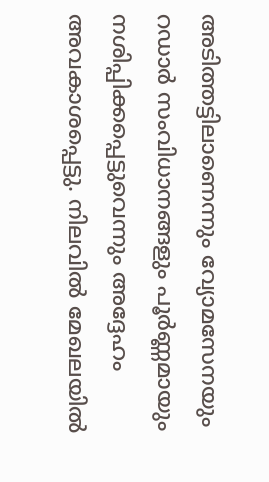അടിത്തട്ടിലാണെന്നും വ്യോമസേനയും റഡാർ സംവിധാനങ്ങളും പൂർണ്ണമായും നശിപ്പിക്കപ്പെട്ടുവെന്നും അദ്ദേഹം അവകാശപ്പെട്ടു. നിലവിൽ മേഖലയിൽ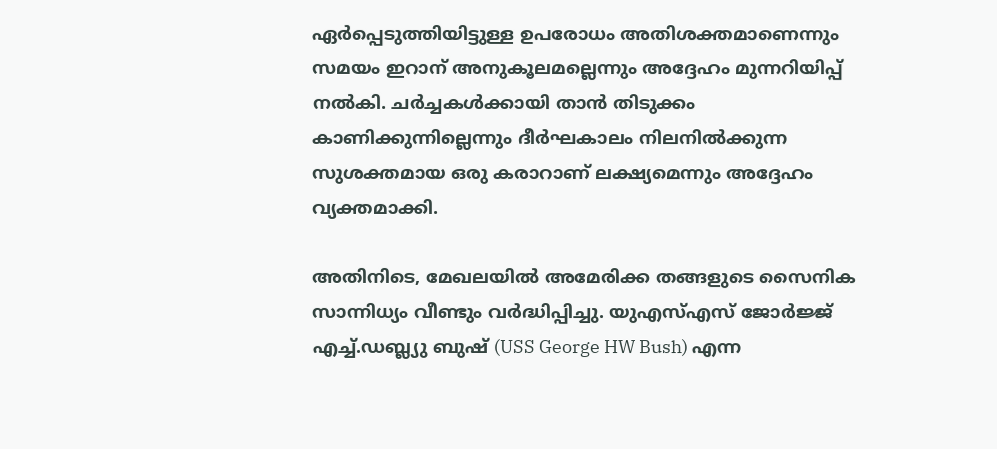ഏർപ്പെടുത്തിയിട്ടുള്ള ഉപരോധം അതിശക്തമാണെന്നും സമയം ഇറാന് അനുകൂലമല്ലെന്നും അദ്ദേഹം മുന്നറിയിപ്പ് നൽകി. ചർച്ചകൾക്കായി താൻ തിടുക്കം കാണിക്കുന്നില്ലെന്നും ദീർഘകാലം നിലനിൽക്കുന്ന സുശക്തമായ ഒരു കരാറാണ് ലക്ഷ്യമെന്നും അദ്ദേഹം വ്യക്തമാക്കി.

അതിനിടെ, മേഖലയിൽ അമേരിക്ക തങ്ങളുടെ സൈനിക സാന്നിധ്യം വീണ്ടും വർദ്ധിപ്പിച്ചു. യുഎസ്എസ് ജോർജ്ജ് എച്ച്.ഡബ്ല്യു ബുഷ് (USS George HW Bush) എന്ന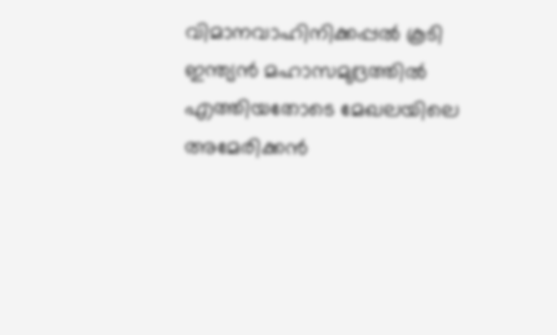വിമാനവാഹിനിക്കപ്പൽ കൂടി ഇന്ത്യൻ മഹാസമുദ്രത്തിൽ എത്തിയതോടെ മേഖലയിലെ അമേരിക്കൻ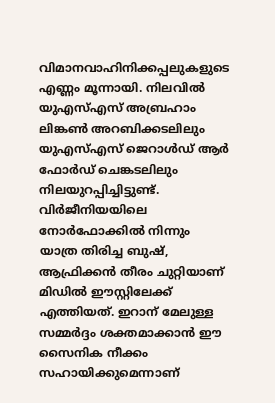വിമാനവാഹിനിക്കപ്പലുകളുടെ എണ്ണം മൂന്നായി. നിലവിൽ യുഎസ്എസ് അബ്രഹാം ലിങ്കൺ അറബിക്കടലിലും യുഎസ്എസ് ജെറാൾഡ് ആർ ഫോർഡ് ചെങ്കടലിലും നിലയുറപ്പിച്ചിട്ടുണ്ട്. വിർജീനിയയിലെ നോർഫോക്കിൽ നിന്നും യാത്ര തിരിച്ച ബുഷ്, ആഫ്രിക്കൻ തീരം ചുറ്റിയാണ് മിഡിൽ ഈസ്റ്റിലേക്ക് എത്തിയത്. ഇറാന് മേലുള്ള സമ്മർദ്ദം ശക്തമാക്കാൻ ഈ സൈനിക നീക്കം സഹായിക്കുമെന്നാണ്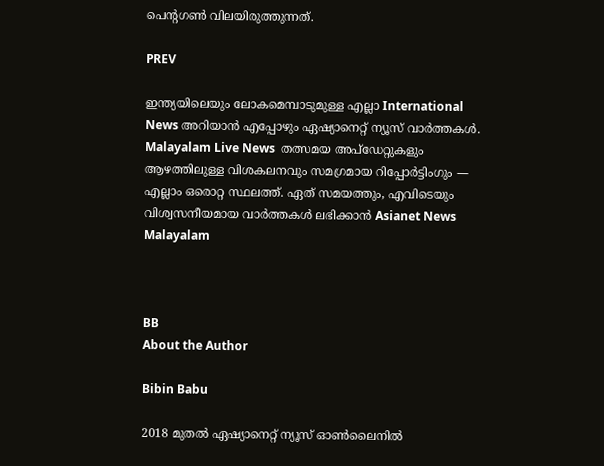പെന്‍റഗൺ വിലയിരുത്തുന്നത്.

PREV

ഇന്ത്യയിലെയും ലോകമെമ്പാടുമുള്ള എല്ലാ International News അറിയാൻ എപ്പോഴും ഏഷ്യാനെറ്റ് ന്യൂസ് വാർത്തകൾ. Malayalam Live News  തത്സമയ അപ്‌ഡേറ്റുകളും ആഴത്തിലുള്ള വിശകലനവും സമഗ്രമായ റിപ്പോർട്ടിംഗും — എല്ലാം ഒരൊറ്റ സ്ഥലത്ത്. ഏത് സമയത്തും, എവിടെയും വിശ്വസനീയമായ വാർത്തകൾ ലഭിക്കാൻ Asianet News Malayalam



BB
About the Author

Bibin Babu

2018 മുതല്‍ ഏഷ്യാനെറ്റ് ന്യൂസ് ഓണ്‍ലൈനില്‍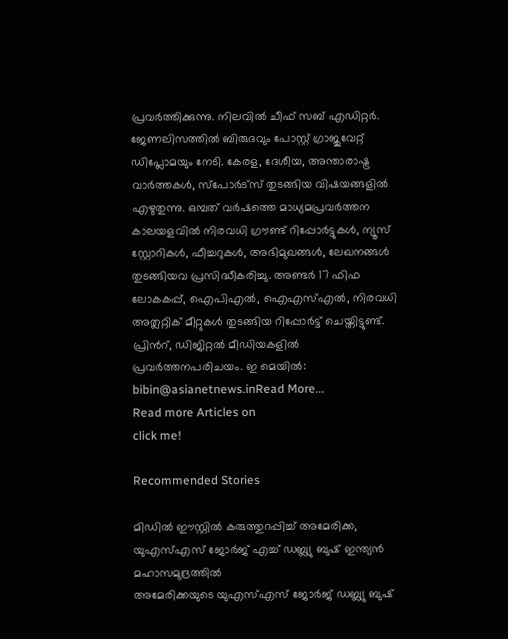പ്രവര്‍ത്തിക്കുന്നു. നിലവില്‍ ചീഫ് സബ് എഡിറ്റർ. ജേണലിസത്തില്‍ ബിരുദവും പോസ്റ്റ് ഗ്രാജുവേറ്റ് ഡിപ്ലോമയും നേടി. കേരള, ദേശീയ, അന്താരാഷ്ട്ര വാര്‍ത്തകള്‍, സ്പോര്‍ട്സ് തുടങ്ങിയ വിഷയങ്ങളില്‍ എഴുതുന്നു. ഒമ്പത് വര്‍ഷത്തെ മാധ്യമപ്രവര്‍ത്തന കാലയളവില്‍ നിരവധി ഗ്രൗണ്ട് റിപ്പോര്‍ട്ടുകള്‍, ന്യൂസ് സ്റ്റോറികള്‍, ഫീച്ചറുകള്‍, അഭിമുഖങ്ങള്‍, ലേഖനങ്ങള്‍ തുടങ്ങിയവ പ്രസിദ്ധീകരിച്ചു. അണ്ടര്‍ 17 ഫിഫ ലോകകപ്പ്, ഐപിഎൽ, ഐഎസ്എൽ, നിരവധി അത്ലറ്റിക് മീറ്റുകൾ തുടങ്ങിയ റിപ്പോര്‍ട്ട് ചെയ്തിട്ടുണ്ട്. പ്രിന്‍റ്, ഡിജിറ്റല്‍ മീഡിയകളില്‍ പ്രവര്‍ത്തനപരിചയം. ഇ മെയില്‍: bibin@asianetnews.inRead More...
Read more Articles on
click me!

Recommended Stories

മിഡിൽ ഈസ്റ്റിൽ കരുത്തുറപ്പിച്ച് അമേരിക്ക, യുഎസ്എസ് ജോർജ് എച്ച് ഡബ്ല്യു ബുഷ് ഇന്ത്യൻ മഹാസമുദ്രത്തിൽ
അമേരിക്കയുടെ യുഎസ്എസ് ജോർജ് ഡബ്ല്യു ബുഷ്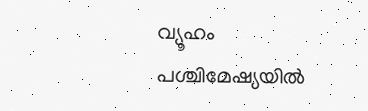വ്യൂഹം പശ്ചിമേഷ്യയിൽ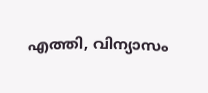എത്തി, വിന്യാസം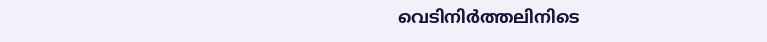വെടിനിർത്തലിനിടെ